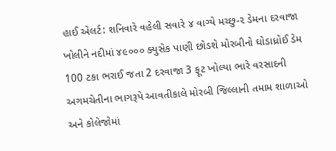હાઈ એલર્ટ: શનિવારે વહેલી સવારે ૪ વાગ્યે મચ્છુ-૨ ડેમના દરવાજા ખોલીને નદીમાં ૪૯૦૦૦ ક્યુસેક પાણી છોડશે મોરબીનો ઘોડાધ્રોઈ ડેમ 100 ટકા ભરાઈ જતા 2 દરવાજા 3 ફૂટ ખોલ્યા ભારે વરસાદની અગમચેતીના ભાગરૂપે આવતીકાલે મોરબી જિલ્લાની તમામ શાળાઓ અને કોલેજોમાં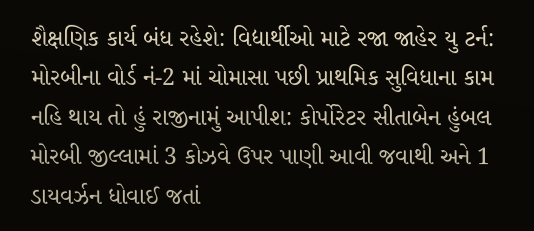શૈક્ષણિક કાર્ય બંધ રહેશે: વિદ્યાર્થીઓ માટે રજા જાહેર યુ ટર્ન: મોરબીના વોર્ડ નં-2 માં ચોમાસા પછી પ્રાથમિક સુવિધાના કામ નહિ થાય તો હું રાજીનામું આપીશ: કોર્પોરેટર સીતાબેન હુંબલ મોરબી જીલ્લામાં 3 કોઝવે ઉપર પાણી આવી જવાથી અને 1 ડાયવર્ઝન ધોવાઈ જતાં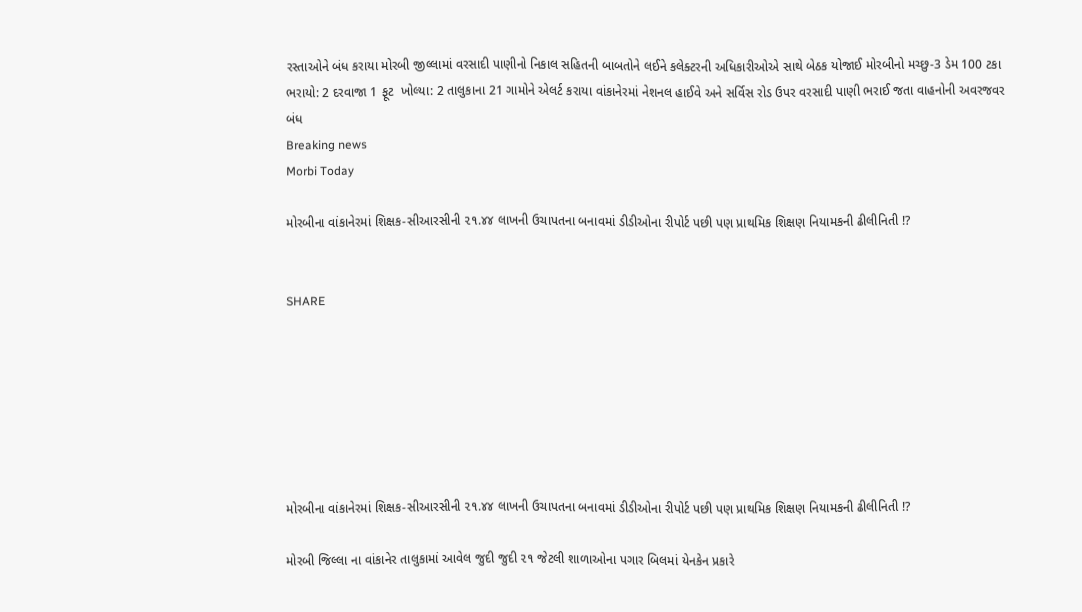રસ્તાઓને બંધ કરાયા મોરબી જીલ્લામાં વરસાદી પાણીનો નિકાલ સહિતની બાબતોને લઈને કલેક્ટરની અધિકારીઓએ સાથે બેઠક યોજાઈ મોરબીનો મચ્છુ-3 ડેમ 100 ટકા ભરાયો: 2 દરવાજા 1 ફૂટ  ખોલ્યા: 2 તાલુકાના 21 ગામોને એલર્ટ કરાયા વાંકાનેરમાં નેશનલ હાઈવે અને સર્વિસ રોડ ઉપર વરસાદી પાણી ભરાઈ જતા વાહનોની અવરજવર બંધ
Breaking news
Morbi Today

મોરબીના વાંકાનેરમાં શિક્ષક-સીઆરસીની ૨૧.૪૪ લાખની ઉચાપતના બનાવમાં ડીડીઓના રીપોર્ટ પછી પણ પ્રાથમિક શિક્ષણ નિયામકની ઢીલીનિતી !?


SHARE







મોરબીના વાંકાનેરમાં શિક્ષક-સીઆરસીની ૨૧.૪૪ લાખની ઉચાપતના બનાવમાં ડીડીઓના રીપોર્ટ પછી પણ પ્રાથમિક શિક્ષણ નિયામકની ઢીલીનિતી !?

મોરબી જિલ્લા ના વાંકાનેર તાલુકામાં આવેલ જુદી જુદી ૨૧ જેટલી શાળાઓના પગાર બિલમાં યેનકેન પ્રકારે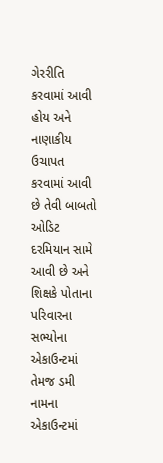ગેરરીતિ કરવામાં આવી હોય અને નાણાકીય ઉચાપત કરવામાં આવી છે તેવી બાબતો ઓડિટ દરમિયાન સામે આવી છે અને શિક્ષકે પોતાના પરિવારના સભ્યોના એકાઉન્ટમાં તેમજ ડમી નામના એકાઉન્ટમાં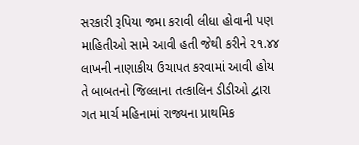સરકારી રૂપિયા જમા કરાવી લીધા હોવાની પણ માહિતીઓ સામે આવી હતી જેથી કરીને ૨૧.૪૪ લાખની નાણાકીય ઉચાપત કરવામાં આવી હોય તે બાબતનો જિલ્લાના તત્કાલિન ડીડીઓ દ્વારા ગત માર્ચ મહિનામાં રાજ્યના પ્રાથમિક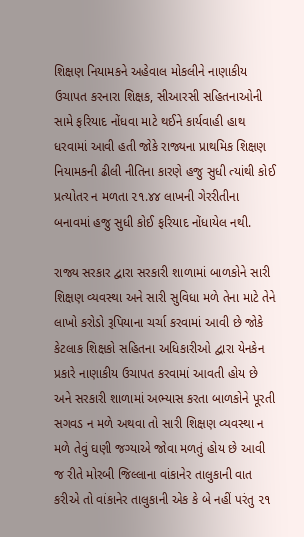શિક્ષણ નિયામકને અહેવાલ મોકલીને નાણાકીય ઉચાપત કરનારા શિક્ષક, સીઆરસી સહિતનાઓની સામે ફરિયાદ નોંધવા માટે થઈને કાર્યવાહી હાથ ધરવામાં આવી હતી જોકે રાજ્યના પ્રાથમિક શિક્ષણ નિયામકની ઢીલી નીતિના કારણે હજુ સુધી ત્યાંથી કોઈ પ્રત્યોતર ન મળતા ૨૧.૪૪ લાખની ગેરરીતીના બનાવમાં હજુ સુધી કોઈ ફરિયાદ નોંધાયેલ નથી.

રાજ્ય સરકાર દ્વારા સરકારી શાળામાં બાળકોને સારી શિક્ષણ વ્યવસ્થા અને સારી સુવિધા મળે તેના માટે તેને લાખો કરોડો રૂપિયાના ચર્ચા કરવામાં આવી છે જોકે કેટલાક શિક્ષકો સહિતના અધિકારીઓ દ્વારા યેનકેન પ્રકારે નાણાકીય ઉચાપત કરવામાં આવતી હોય છે અને સરકારી શાળામાં અભ્યાસ કરતા બાળકોને પૂરતી સગવડ ન મળે અથવા તો સારી શિક્ષણ વ્યવસ્થા ન મળે તેવું ઘણી જગ્યાએ જોવા મળતું હોય છે આવી જ રીતે મોરબી જિલ્લાના વાંકાનેર તાલુકાની વાત કરીએ તો વાંકાનેર તાલુકાની એક કે બે નહીં પરંતુ ૨૧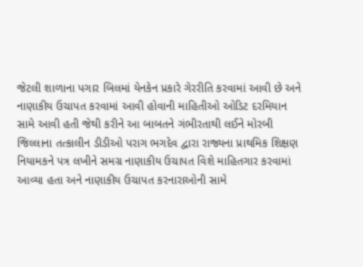જેટલી શાળાના પગાર બિલમાં યેનકેન પ્રકારે ગેરરીતિ કરવામાં આવી છે અને નાણાકીય ઉચાપત કરવામાં આવી હોવાની માહિતીઓ ઓડિટ દરમિયાન સામે આવી હતી જેથી કરીને આ બાબતને ગંભીરતાથી લઈને મોરબી જિલ્લાના તત્કાલીન ડીડીઓ પરાગ ભગદેવ દ્વારા રાજ્યના પ્રાથમિક શિક્ષણ નિયામકને પત્ર લખીને સમગ્ર નાણાકીય ઉચાપત વિશે માહિતગાર કરવામાં આવ્યા હતા અને નાણાકીય ઉચાપત કરનારાઓની સામે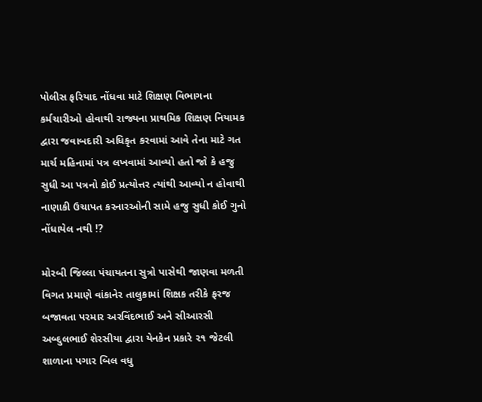પોલીસ ફરિયાદ નોંધવા માટે શિક્ષણ વિભાગના કર્મચારીઓ હોવાથી રાજ્યના પ્રાથમિક શિક્ષણ નિયામક દ્વારા જવાબદારી અધિકૃત કરવામાં આવે તેના માટે ગત માર્ચ મહિનામાં પત્ર લખવામાં આવ્યો હતો જો કે હજુ સુધી આ પત્રનો કોઈ પ્રત્યોત્તર ત્યાંથી આવ્યો ન હોવાથી નાણાકી ઉચાપત કરનારઓની સામે હજુ સુધી કોઈ ગુનો નોંધાયેલ નથી !?

મોરબી જિલ્લા પંચાયતના સુત્રો પાસેથી જાણવા મળતી વિગત પ્રમાણે વાંકાનેર તાલુકામાં શિક્ષક તરીકે ફરજ બજાવતા પરમાર અરવિંદભાઈ અને સીઆરસી અબ્દુલભાઈ શેરસીયા દ્વારા યેનકેન પ્રકારે ૨૧ જેટલી શાળાના પગાર બિલ વધુ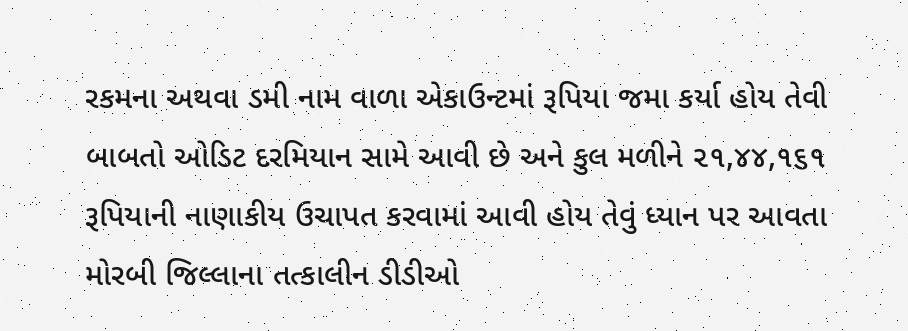રકમના અથવા ડમી નામ વાળા એકાઉન્ટમાં રૂપિયા જમા કર્યા હોય તેવી બાબતો ઓડિટ દરમિયાન સામે આવી છે અને કુલ મળીને ૨૧,૪૪,૧૬૧  રૂપિયાની નાણાકીય ઉચાપત કરવામાં આવી હોય તેવું ધ્યાન પર આવતા મોરબી જિલ્લાના તત્કાલીન ડીડીઓ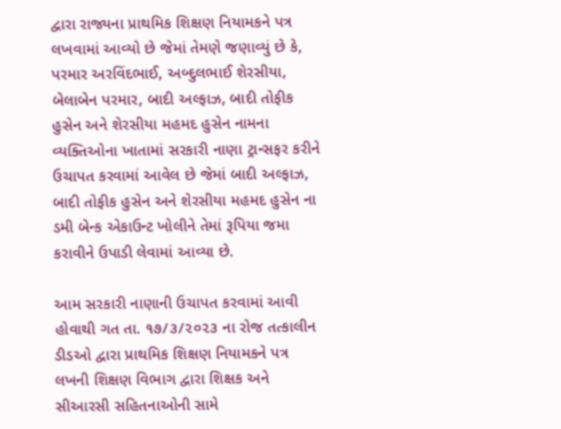દ્વારા રાજ્યના પ્રાથમિક શિક્ષણ નિયામકને પત્ર લખવામાં આવ્યો છે જેમાં તેમણે જણાવ્યું છે કે, પરમાર અરવિંદભાઈ, અબ્દુલભાઈ શેરસીયા, બેલાબેન પરમાર, બાદી અલ્ફાઝ, બાદી તોફીક હુસેન અને શેરસીયા મહમદ હુસેન નામના વ્યક્તિઓના ખાતામાં સરકારી નાણા ટ્રાન્સફર કરીને ઉચાપત કરવામાં આવેલ છે જેમાં બાદી અલ્ફાઝ, બાદી તોફીક હુસેન અને શેરસીયા મહમદ હુસેન ના ડમી બેન્ક એકાઉન્ટ ખોલીને તેમાં રૂપિયા જમા કરાવીને ઉપાડી લેવામાં આવ્યા છે.

આમ સરકારી નાણાની ઉચાપત કરવામાં આવી હોવાથી ગત તા. ૧૭/૩/૨૦૨૩ ના રોજ તત્કાલીન ડીડઓ દ્વારા પ્રાથમિક શિક્ષણ નિયામકને પત્ર લખની શિક્ષણ વિભાગ દ્વારા શિક્ષક અને સીઆરસી સહિતનાઓની સામે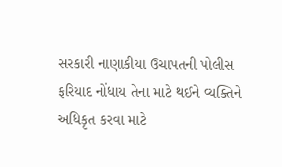સરકારી નાણાકીયા ઉચાપતની પોલીસ ફરિયાદ નોંધાય તેના માટે થઈને વ્યક્તિને અધિકૃત કરવા માટે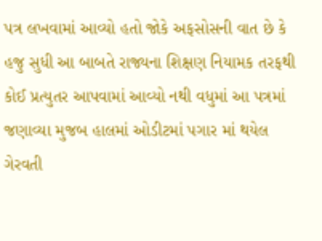પત્ર લખવામાં આવ્યો હતો જોકે અફસોસની વાત છે કે હજુ સુધી આ બાબતે રાજ્યના શિક્ષણ નિયામક તરફથી કોઈ પ્રત્યુતર આપવામાં આવ્યો નથી વધુમાં આ પત્રમાં જણાવ્યા મુજબ હાલમાં ઓડીટમાં પગાર માં થયેલ ગેરવતી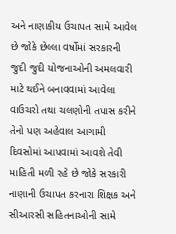અને નાણાકીય ઉચાપત સામે આવેલ છે જોકે છેલ્લા વર્ષોમાં સરકારની જુદી જુદી યોજનાઓની અમલવારી માટે થઈને બનાવવામાં આવેલા વાઉચરો તથા ચલણોની તપાસ કરીને તેનો પણ અહેવાલ આગામી દિવસોમાં આપવામાં આવશે તેવી માહિતી મળી રહે છે જોકે સરકારી નાણાની ઉચાપત કરનારા શિક્ષક અને સીઆરસી સહિતનાઓની સામે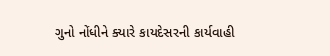ગુનો નોંધીને ક્યારે કાયદેસરની કાર્યવાહી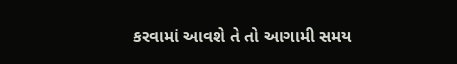કરવામાં આવશે તે તો આગામી સમય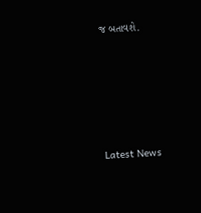જ બતાવશે.






Latest News